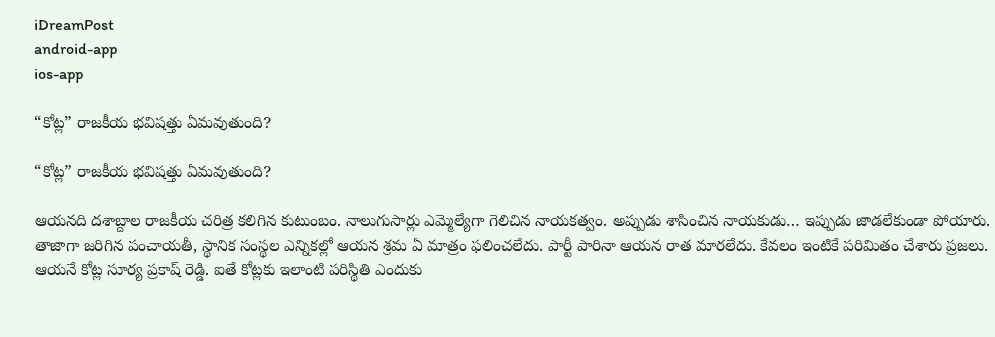iDreamPost
android-app
ios-app

“కోట్ల” రాజకీయ భవిషత్తు ఏమవుతుంది?

“కోట్ల” రాజకీయ భవిషత్తు ఏమవుతుంది?

ఆయనది దశాబ్దాల రాజకీయ చరిత్ర కలిగిన కుటుంబం. నాలుగుసార్లు ఎమ్మెల్యేగా గెలిచిన నాయకత్వం. అప్పుడు శాసించిన నాయకుడు… ఇప్పుడు జాడలేకుండా పోయారు. తాజాగా జరిగిన పంచాయతీ, స్థానిక సంస్థల ఎన్నికల్లో ఆయన శ్రమ ఏ మాత్రం ఫలించలేదు. పార్టీ పారినా ఆయన రాత మారలేదు. కేవలం ఇంటికే పరిమితం చేశారు ప్రజలు. ఆయనే కోట్ల సూర్య ప్రకాష్ రెడ్డి. ఐతే కోట్లకు ఇలాంటి పరిస్థితి ఎందుకు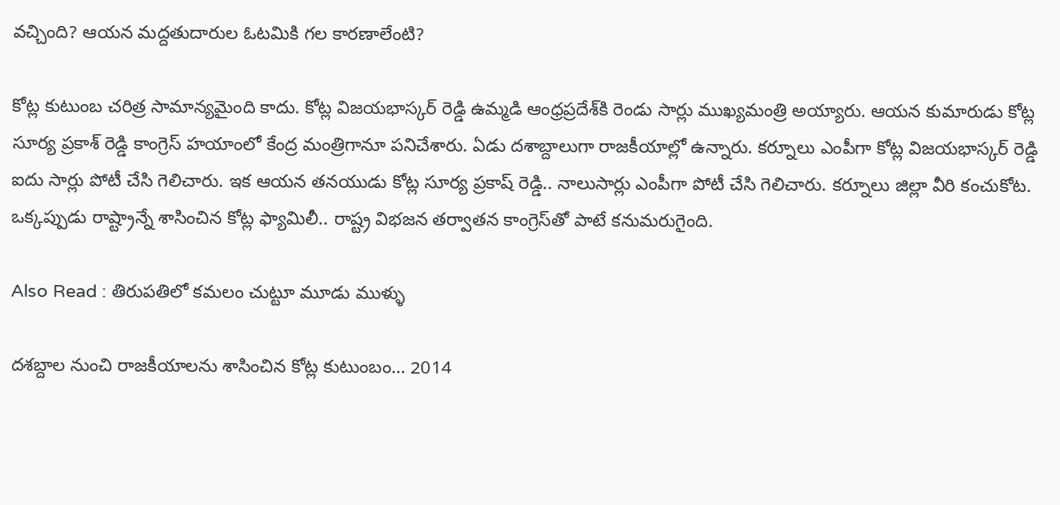వచ్చింది? ఆయన మద్దతుదారుల ఓటమికి గల కారణాలేంటి?

కోట్ల కుటుంబ చరిత్ర సామాన్యమైంది కాదు. కోట్ల విజయభాస్కర్‌ రెడ్డి ఉమ్మడి ఆంధ్రప్రదేశ్‌కి రెండు సార్లు ముఖ్యమంత్రి అయ్యారు. ఆయన కుమారుడు కోట్ల సూర్య ప్రకాశ్ రెడ్డి కాంగ్రెస్ హయాంలో కేంద్ర మంత్రిగానూ పనిచేశారు. ఏడు దశాబ్దాలుగా రాజకీయాల్లో ఉన్నారు. కర్నూలు ఎంపీగా కోట్ల విజయభాస్కర్‌ రెడ్డి ఐదు సార్లు పోటీ చేసి గెలిచారు. ఇక ఆయన తనయుడు కోట్ల సూర్య ప్రకాష్‌ రెడ్డి.. నాలుసార్లు ఎంపీగా పోటీ చేసి గెలిచారు. కర్నూలు జిల్లా వీరి కంచుకోట. ఒక్కప్పుడు రాష్ట్రాన్నే శాసించిన కోట్ల ఫ్యామిలీ.. రాష్ట్ర విభజన తర్వాతన కాంగ్రెస్‌తో పాటే కనుమరుగైంది.

Also Read : తిరుపతిలో కమలం చుట్టూ మూడు ముళ్ళు

దశబ్దాల నుంచి రాజకీయాలను శాసించిన కోట్ల కుటుంబం… 2014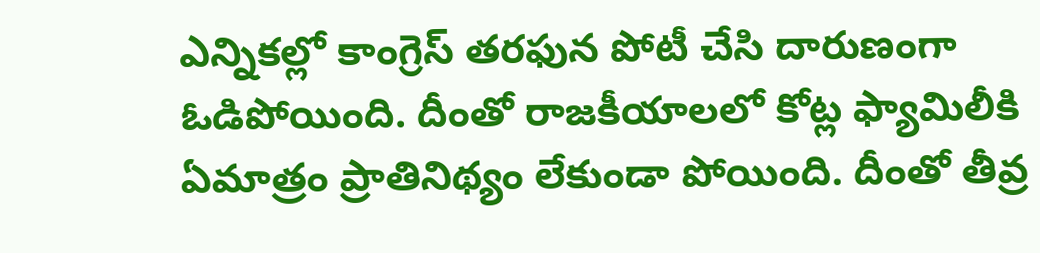ఎన్నికల్లో కాంగ్రెస్‌ తరఫున పోటీ చేసి దారుణంగా ఓడిపోయింది. దీంతో రాజకీయాలలో కోట్ల ఫ్యామిలీకి ఏమాత్రం ప్రాతినిథ్యం లేకుండా పోయింది. దీంతో తీవ్ర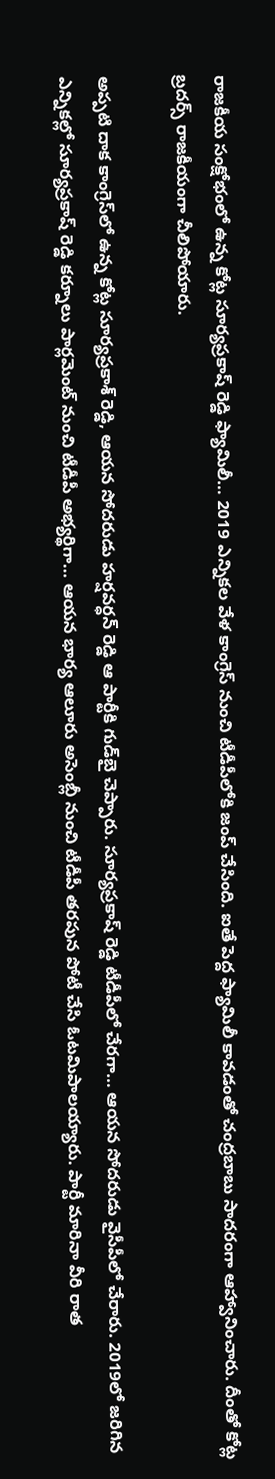రాజకీయ సంక్షోభంలో ఉన్న కోట్ల సూర్యప్రకాష్‌ రెడ్డి ఫ్యామిలీ… 2019 ఎన్నికల వేళ కాంగ్రెస్‌ నుంచి టీడీపీలోకి జంప్‌ చేసింది. ఐతే పెద్ద ఫ్యామిలీ కావడంతో చంద్రబాబు సాదరంగా ఆహ్వానించారు. దీంతో కోట్ల బ్రదర్స్‌ రాజకీయంగా చీలిపోయారు.

అప్పటి దాక కాంగ్రెస్‌లో ఉన్న కోట్ల సూర్యప్రకాశ్ రెడ్డి, ఆయన సోదరుడు హర్షవర్ధన్‌ రెడ్డి ఆ పార్టీకి గుడ్‌బై చెప్పారు. సూర్యప్రకాష్‌ రెడ్డి టీడీపీలో చేరగా… ఆయన సోదరుడు వైసీపీలో చేరారు. 2019లో జరిగిన ఎన్నికల్లో సూర్యప్రకాష్‌ రెడ్డి కర్నూలు పార్లమెంట్‌ నుంచి టీడీపీ అభ్యర్థిగా… ఆయన భార్య ఆలూరు అసెంబ్లీ నుంచి టీడీపీ తరపున పోటీ చేసి ఓటమిపాలయ్యారు. పార్టీ మారినా వీరి రాత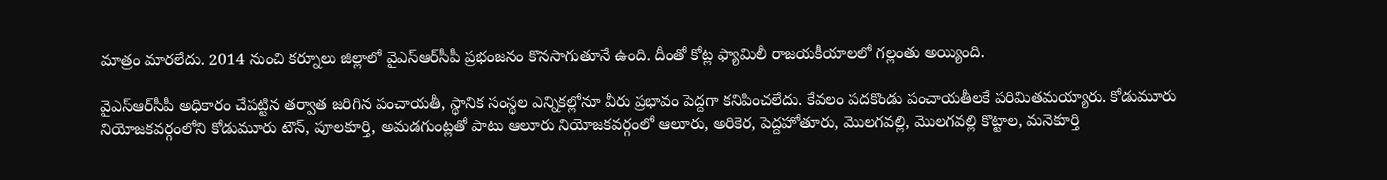మాత్రం మారలేదు. 2014 నుంచి కర్నూలు జిల్లాలో వైఎస్‌ఆర్‌సీపీ ప్రభంజనం కొనసాగుతూనే ఉంది. దీంతో కోట్ల ఫ్యామిలీ రాజయకీయాలలో గల్లంతు అయ్యింది.

వైఎస్‌ఆర్‌సీపీ అధికారం చేపట్టిన తర్వాత జరిగిన పంచాయతీ, స్థానిక సంస్థల ఎన్నికల్లోనూ వీరు ప్రభావం పెద్దగా కనిపించలేదు. కేవలం పదకొండు పంచాయతీలకే పరిమితమయ్యారు. కోడుమూరు నియోజకవర్గంలోని కోడుమూరు టౌన్‌, పూలకూర్తి, అమడగుంట్లతో పాటు ఆలూరు నియోజకవర్గంలో ఆలూరు, అరికెర, పెద్దహోతూరు, మొలగవల్లి, మొలగవల్లి కొట్టాల, మనెకూర్తి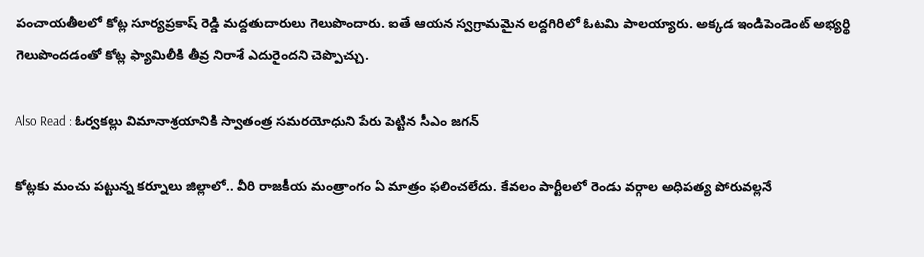పంచాయతీలలో కోట్ల సూర్యప్రకాష్ రెడ్డి మద్దతుదారులు గెలుపొందారు. ఐతే ఆయన స్వగ్రామమైన లద్దగిరిలో ఓటమి పాలయ్యారు. అక్కడ ఇండిపెండెంట్‌ అభ్యర్థి గెలుపొందడంతో కోట్ల ఫ్యామిలీకి తీవ్ర నిరాశే ఎదురైందని చెప్పొచ్చు.

Also Read : ఓర్వకల్లు విమానాశ్రయానికి స్వాతంత్ర సమరయోధుని పేరు పెట్టిన సీఎం జగన్

కోట్లకు మంచు పట్టున్న కర్నూలు జిల్లాలో.. వీరి రాజకీయ మంత్రాంగం ఏ మాత్రం ఫలించలేదు. కేవలం పార్టీలలో రెండు వర్గాల అధిపత్య పోరువల్లనే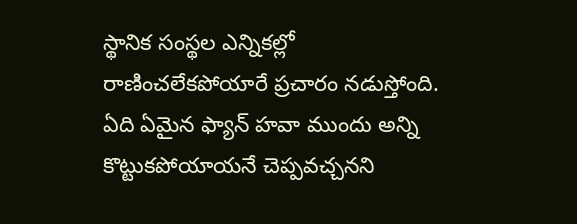స్థానిక సంస్థల ఎన్నికల్లో రాణించలేకపోయారే ప్రచారం నడుస్తోంది. ఏది ఏమైన ఫ్యాన్‌ హవా ముందు అన్ని కొట్టుకపోయాయనే చెప్పవచ్చనని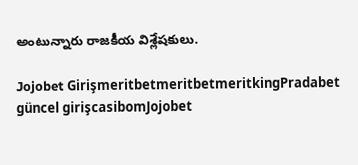అంటున్నారు రాజకీయ విశ్లేషకులు.

Jojobet GirişmeritbetmeritbetmeritkingPradabet güncel girişcasibomJojobet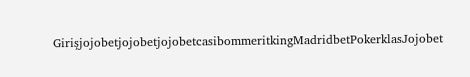GirişjojobetjojobetjojobetcasibommeritkingMadridbetPokerklasJojobet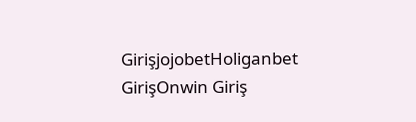GirişjojobetHoliganbet GirişOnwin Giriş